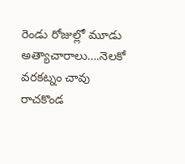రెండు రోజుల్లో మూడు అత్యాచారాలు….నెలకో వరకట్నం చావు
రాచకొండ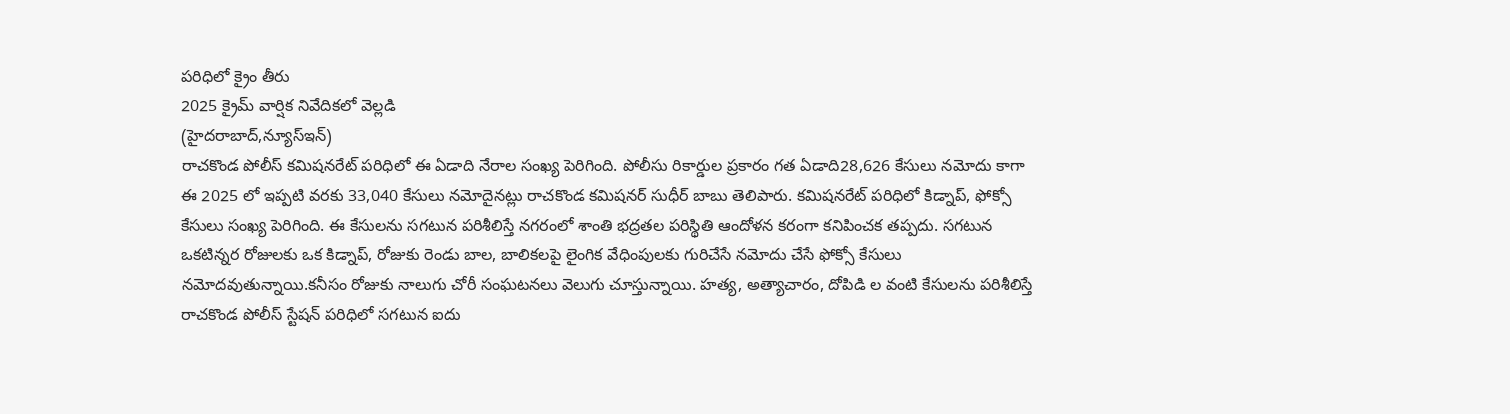పరిధిలో క్రైం తీరు
2025 క్రైమ్ వార్షిక నివేదికలో వెల్లడి
(హైదరాబాద్,న్యూస్ఇన్)
రాచకొండ పోలీస్ కమిషనరేట్ పరిధిలో ఈ ఏడాది నేరాల సంఖ్య పెరిగింది. పోలీసు రికార్డుల ప్రకారం గత ఏడాది28,626 కేసులు నమోదు కాగా ఈ 2025 లో ఇప్పటి వరకు 33,040 కేసులు నమోదైనట్లు రాచకొండ కమిషనర్ సుధీర్ బాబు తెలిపారు. కమిషనరేట్ పరిధిలో కిడ్నాప్, ఫోక్సో కేసులు సంఖ్య పెరిగింది. ఈ కేసులను సగటున పరిశీలిస్తే నగరంలో శాంతి భద్రతల పరిస్థితి ఆందోళన కరంగా కనిపించక తప్పదు. సగటున ఒకటిన్నర రోజులకు ఒక కిడ్నాప్, రోజుకు రెండు బాల, బాలికలపై లైంగిక వేధింపులకు గురిచేసే నమోదు చేసే ఫోక్సో కేసులు నమోదవుతున్నాయి.కనీసం రోజుకు నాలుగు చోరీ సంఘటనలు వెలుగు చూస్తున్నాయి. హత్య, అత్యాచారం, దోపిడి ల వంటి కేసులను పరిశీలిస్తే రాచకొండ పోలీస్ స్టేషన్ పరిధిలో సగటున ఐదు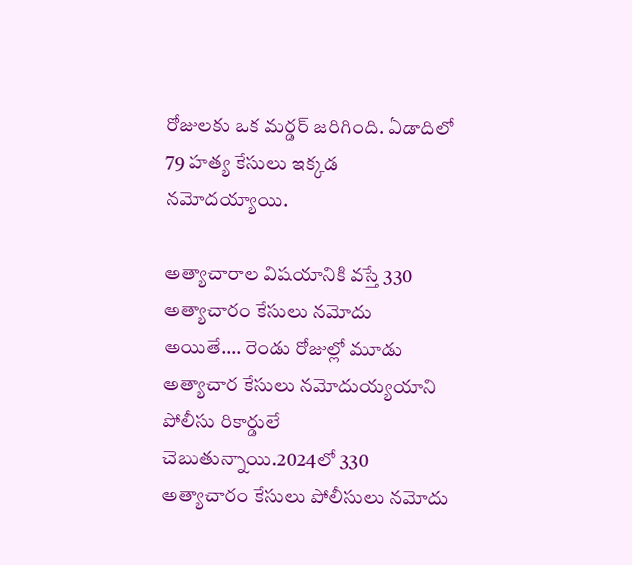రోజులకు ఒక మర్డర్ జరిగింది. ఏడాదిలో 79 హత్య కేసులు ఇక్కడ నమోదయ్యాయి.

అత్యాచారాల విషయానికి వస్తే 330 అత్యాచారం కేసులు నమోదు అయితే…. రెండు రోజుల్లో మూడు అత్యాచార కేసులు నమోదుయ్యయాని పోలీసు రికార్డులే చెబుతున్నాయి.2024లో 330 అత్యాచారం కేసులు పోలీసులు నమోదు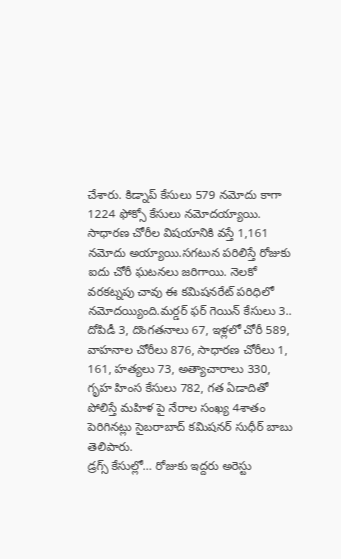చేశారు. కిడ్నాప్ కేసులు 579 నమోదు కాగా 1224 ఫోక్సో కేసులు నమోదయ్యాయి. సాధారణ చోరీల విషయానికి వస్తే 1,161 నమోదు అయ్యాయి.సగటున పరిలిస్తే రోజుకు ఐదు చోరీ ఘటనలు జరిగాయి. నెలకో వరకట్నపు చావు ఈ కమిషనరేట్ పరిధిలో నమోదయ్యింది.మర్డర్ ఫర్ గెయిన్ కేసులు 3.. దోపిడీ 3, దొంగతనాలు 67, ఇళ్లలో చోరీ 589, వాహనాల చోరీలు 876, సాధారణ చోరీలు 1, 161, హత్యలు 73, అత్యాచారాలు 330, గృహ హింస కేసులు 782, గత ఏడాదితో పోలిస్తే మహిళ పై నేరాల సంఖ్య 4శాతం పెరిగినట్లు సైబరాబాద్ కమిషనర్ సుధీర్ బాబు తెలిపారు.
డ్రగ్స్ కేసుల్లో… రోజుకు ఇద్దరు అరెస్టు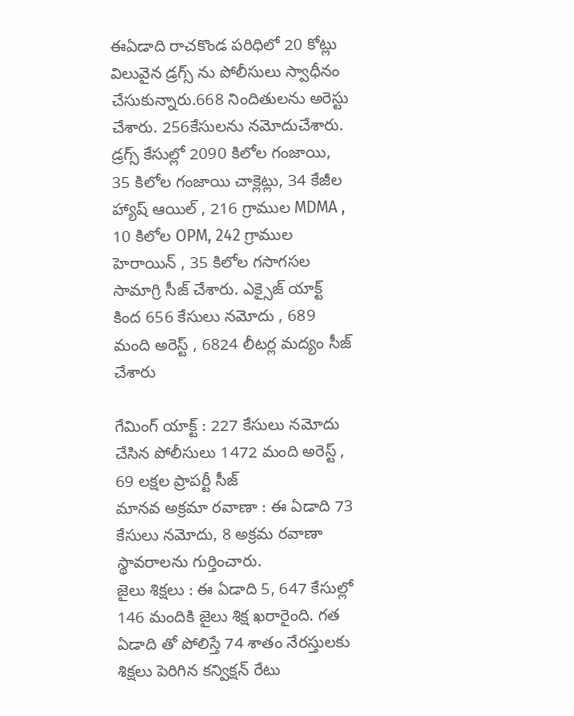ఈఏడాది రాచకొండ పరిధిలో 20 కోట్లు విలువైన డ్రగ్స్ ను పోలీసులు స్వాధీనం చేసుకున్నారు.668 నిందితులను అరెస్టు చేశారు. 256కేసులను నమోదుచేశారు. డ్రగ్స్ కేసుల్లో 2090 కిలోల గంజాయి, 35 కిలోల గంజాయి చాక్లెట్లు, 34 కేజీల హ్యాష్ ఆయిల్ , 216 గ్రాముల MDMA , 10 కిలోల OPM, 242 గ్రాముల హెరాయిన్ , 35 కిలోల గసాగసల సామాగ్రి సీజ్ చేశారు. ఎక్సైజ్ యాక్ట్ కింద 656 కేసులు నమోదు , 689 మంది అరెస్ట్ , 6824 లీటర్ల మద్యం సీజ్ చేశారు

గేమింగ్ యాక్ట్ : 227 కేసులు నమోదు చేసిన పోలీసులు 1472 మంది అరెస్ట్ , 69 లక్షల ప్రాపర్టీ సీజ్
మానవ అక్రమా రవాణా : ఈ ఏడాది 73 కేసులు నమోదు, 8 అక్రమ రవాణా స్థావరాలను గుర్తించారు.
జైలు శిక్షలు : ఈ ఏడాది 5, 647 కేసుల్లో 146 మందికి జైలు శిక్ష ఖరారైంది. గత ఏడాది తో పోలిస్తే 74 శాతం నేరస్తులకు శిక్షలు పెరిగిన కన్విక్షన్ రేటు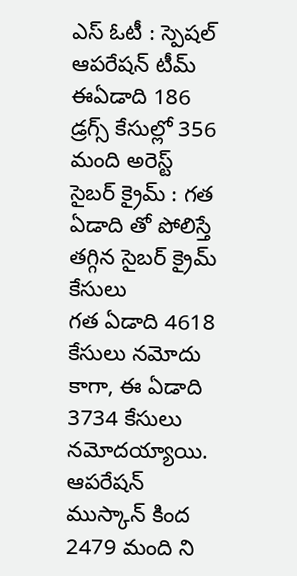ఎస్ ఓటీ : స్పెషల్ ఆపరేషన్ టీమ్ ఈఏడాది 186 డ్రగ్స్ కేసుల్లో 356 మంది అరెస్ట్
సైబర్ క్రైమ్ : గత ఏడాది తో పోలిస్తే తగ్గిన సైబర్ క్రైమ్ కేసులు
గత ఏడాది 4618 కేసులు నమోదు కాగా, ఈ ఏడాది 3734 కేసులు నమోదయ్యాయి.
ఆపరేషన్ ముస్కాన్ కింద 2479 మంది ని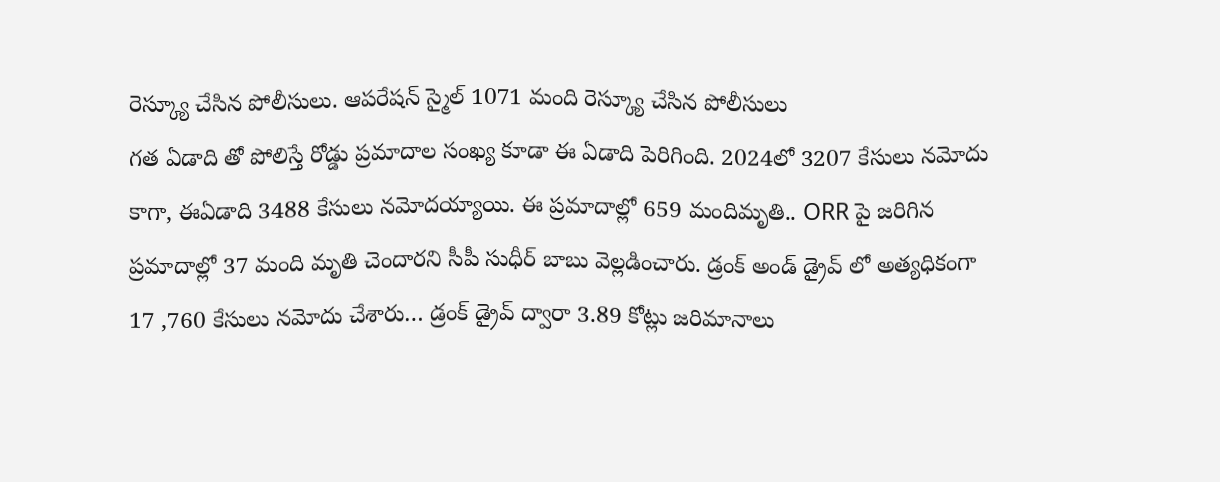రెస్క్యూ చేసిన పోలీసులు. ఆపరేషన్ స్మైల్ 1071 మంది రెస్క్యూ చేసిన పోలీసులు
గత ఏడాది తో పోలిస్తే రోడ్డు ప్రమాదాల సంఖ్య కూడా ఈ ఏడాది పెరిగింది. 2024లో 3207 కేసులు నమోదు కాగా, ఈఏడాది 3488 కేసులు నమోదయ్యాయి. ఈ ప్రమాదాల్లో 659 మందిమృతి.. ORR పై జరిగిన ప్రమాదాల్లో 37 మంది మృతి చెందారని సీపీ సుధీర్ బాబు వెల్లడించారు. డ్రంక్ అండ్ డ్రైవ్ లో అత్యధికంగా 17 ,760 కేసులు నమోదు చేశారు… డ్రంక్ డ్రైవ్ ద్వారా 3.89 కోట్లు జరిమానాలు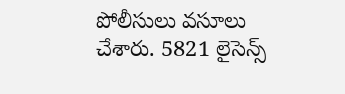పోలీసులు వసూలు చేశారు. 5821 లైసెన్స్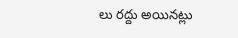లు రద్దు అయినట్లు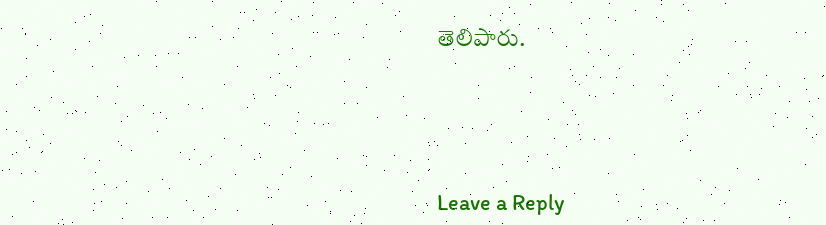తెలిపారు.





Leave a Reply